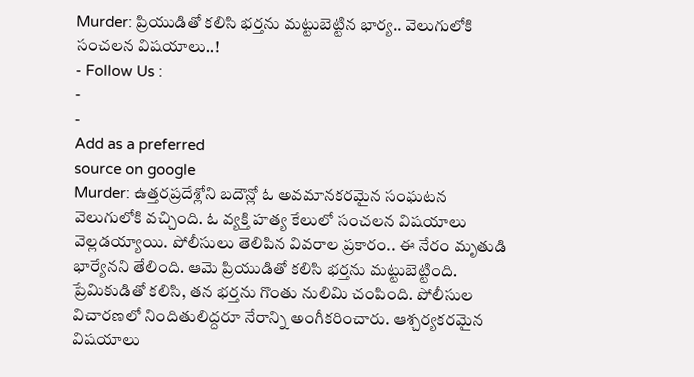Murder: ప్రియుడితో కలిసి భర్తను మట్టుబెట్టిన భార్య.. వెలుగులోకి సంచలన విషయాలు..!
- Follow Us :
-
-
Add as a preferred
source on google
Murder: ఉత్తరప్రదేశ్లోని బదౌన్లో ఓ అవమానకరమైన సంఘటన వెలుగులోకి వచ్చింది. ఓ వ్యక్తి హత్య కేలులో సంచలన విషయాలు వెల్లడయ్యాయి. పోలీసులు తెలిపిన వివరాల ప్రకారం.. ఈ నేరం మృతుడి భార్యేనని తేలింది. ఆమె ప్రియుడితో కలిసి భర్తను మట్టుబెట్టింది. ప్రేమికుడితో కలిసి, తన భర్తను గొంతు నులిమి చంపింది. పోలీసుల విచారణలో నిందితులిద్దరూ నేరాన్ని అంగీకరించారు. ఆశ్చర్యకరమైన విషయాలు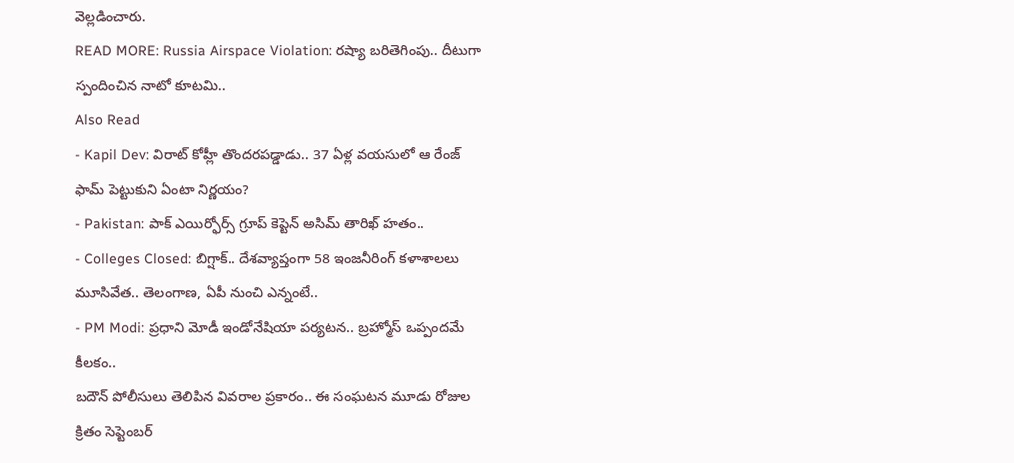వెల్లడించారు.
READ MORE: Russia Airspace Violation: రష్యా బరితెగింపు.. దీటుగా స్పందించిన నాటో కూటమి..
Also Read
- Kapil Dev: విరాట్ కోహ్లీ తొందరపడ్డాడు.. 37 ఏళ్ల వయసులో ఆ రేంజ్ ఫామ్ పెట్టుకుని ఏంటా నిర్ణయం?
- Pakistan: పాక్ ఎయిర్ఫోర్స్ గ్రూప్ కెప్టెన్ అసిమ్ తారిఖ్ హతం..
- Colleges Closed: బిగ్షాక్.. దేశవ్యాప్తంగా 58 ఇంజనీరింగ్ కళాశాలలు మూసివేత.. తెలంగాణ, ఏపీ నుంచి ఎన్నంటే..
- PM Modi: ప్రధాని మోడీ ఇండోనేషియా పర్యటన.. బ్రహ్మోస్ ఒప్పందమే కీలకం..
బదౌన్ పోలీసులు తెలిపిన వివరాల ప్రకారం.. ఈ సంఘటన మూడు రోజుల క్రితం సెప్టెంబర్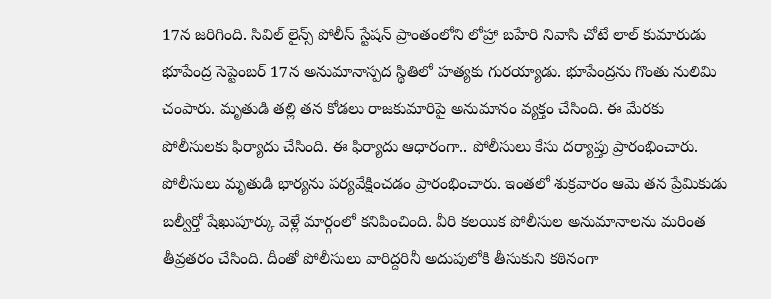17న జరిగింది. సివిల్ లైన్స్ పోలీస్ స్టేషన్ ప్రాంతంలోని లోహ్రా బహేరి నివాసి చోటే లాల్ కుమారుడు భూపేంద్ర సెప్టెంబర్ 17న అనుమానాస్పద స్థితిలో హత్యకు గురయ్యాడు. భూపేంద్రను గొంతు నులిమి చంపారు. మృతుడి తల్లి తన కోడలు రాజకుమారిపై అనుమానం వ్యక్తం చేసింది. ఈ మేరకు పోలీసులకు ఫిర్యాదు చేసింది. ఈ ఫిర్యాదు ఆధారంగా.. పోలీసులు కేసు దర్యాప్తు ప్రారంభించారు. పోలీసులు మృతుడి భార్యను పర్యవేక్షించడం ప్రారంభించారు. ఇంతలో శుక్రవారం ఆమె తన ప్రేమికుడు బల్వీర్తో షేఖుపూర్కు వెళ్లే మార్గంలో కనిపించింది. వీరి కలయిక పోలీసుల అనుమానాలను మరింత తీవ్రతరం చేసింది. దీంతో పోలీసులు వారిద్దరినీ అదుపులోకి తీసుకుని కఠినంగా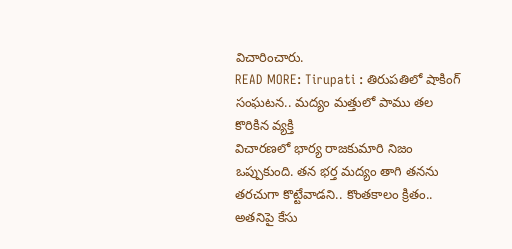విచారించారు.
READ MORE: Tirupati : తిరుపతిలో షాకింగ్ సంఘటన.. మద్యం మత్తులో పాము తల కొరికిన వ్యక్తి
విచారణలో భార్య రాజకుమారి నిజం ఒప్పుకుంది. తన భర్త మద్యం తాగి తనను తరచుగా కొట్టేవాడని.. కొంతకాలం క్రితం.. అతనిపై కేసు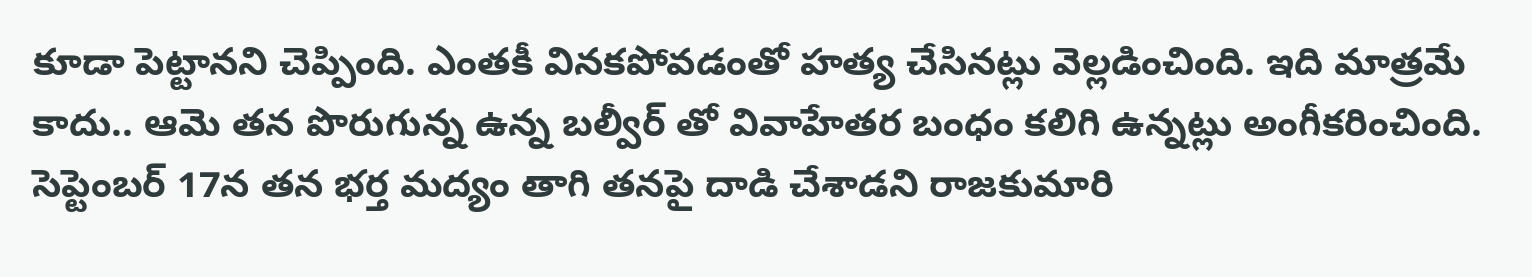కూడా పెట్టానని చెప్పింది. ఎంతకీ వినకపోవడంతో హత్య చేసినట్లు వెల్లడించింది. ఇది మాత్రమే కాదు.. ఆమె తన పొరుగున్న ఉన్న బల్వీర్ తో వివాహేతర బంధం కలిగి ఉన్నట్లు అంగీకరించింది. సెప్టెంబర్ 17న తన భర్త మద్యం తాగి తనపై దాడి చేశాడని రాజకుమారి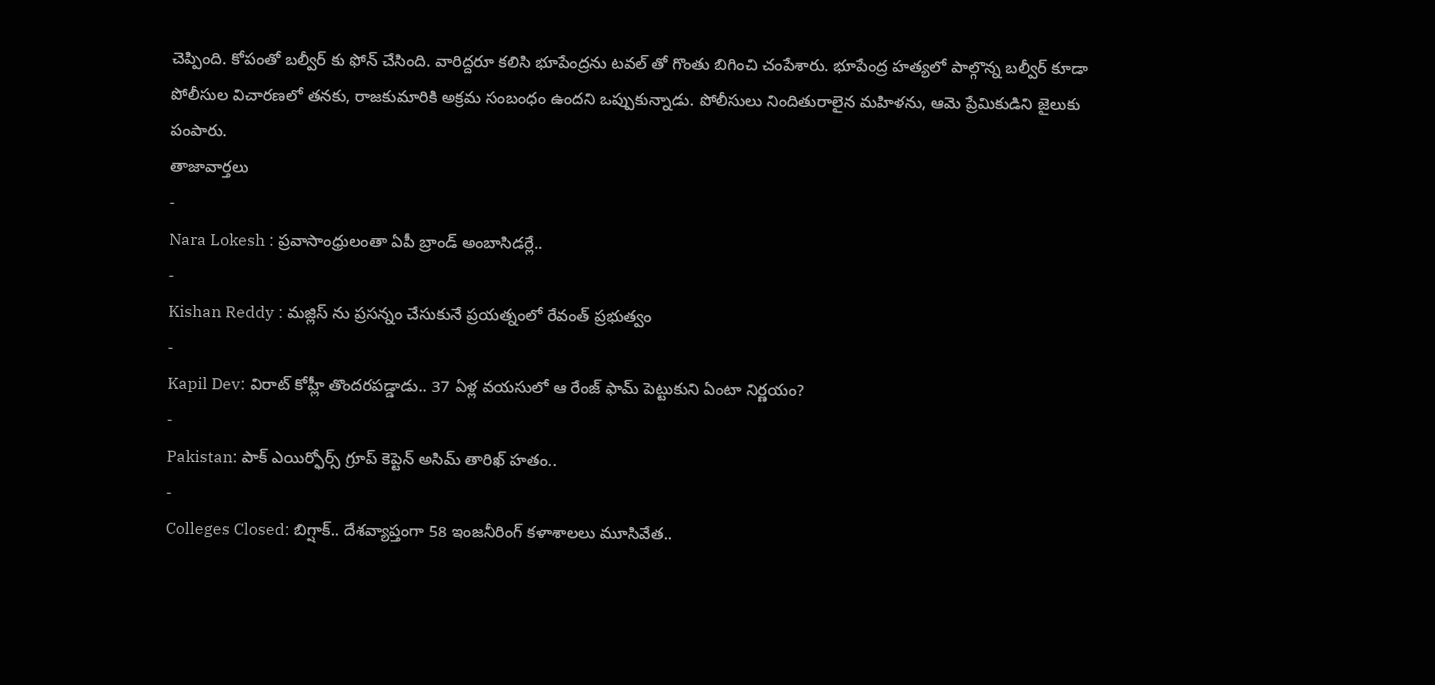చెప్పింది. కోపంతో బల్వీర్ కు ఫోన్ చేసింది. వారిద్దరూ కలిసి భూపేంద్రను టవల్ తో గొంతు బిగించి చంపేశారు. భూపేంద్ర హత్యలో పాల్గొన్న బల్వీర్ కూడా పోలీసుల విచారణలో తనకు, రాజకుమారికి అక్రమ సంబంధం ఉందని ఒప్పుకున్నాడు. పోలీసులు నిందితురాలైన మహిళను, ఆమె ప్రేమికుడిని జైలుకు పంపారు.
తాజావార్తలు
-
Nara Lokesh : ప్రవాసాంధ్రులంతా ఏపీ బ్రాండ్ అంబాసిడర్లే..
-
Kishan Reddy : మజ్లిస్ ను ప్రసన్నం చేసుకునే ప్రయత్నంలో రేవంత్ ప్రభుత్వం
-
Kapil Dev: విరాట్ కోహ్లీ తొందరపడ్డాడు.. 37 ఏళ్ల వయసులో ఆ రేంజ్ ఫామ్ పెట్టుకుని ఏంటా నిర్ణయం?
-
Pakistan: పాక్ ఎయిర్ఫోర్స్ గ్రూప్ కెప్టెన్ అసిమ్ తారిఖ్ హతం..
-
Colleges Closed: బిగ్షాక్.. దేశవ్యాప్తంగా 58 ఇంజనీరింగ్ కళాశాలలు మూసివేత..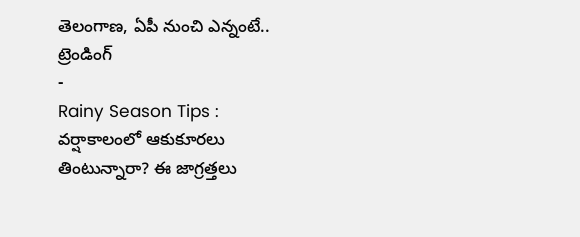తెలంగాణ, ఏపీ నుంచి ఎన్నంటే..
ట్రెండింగ్
-
Rainy Season Tips : వర్షాకాలంలో ఆకుకూరలు తింటున్నారా? ఈ జాగ్రత్తలు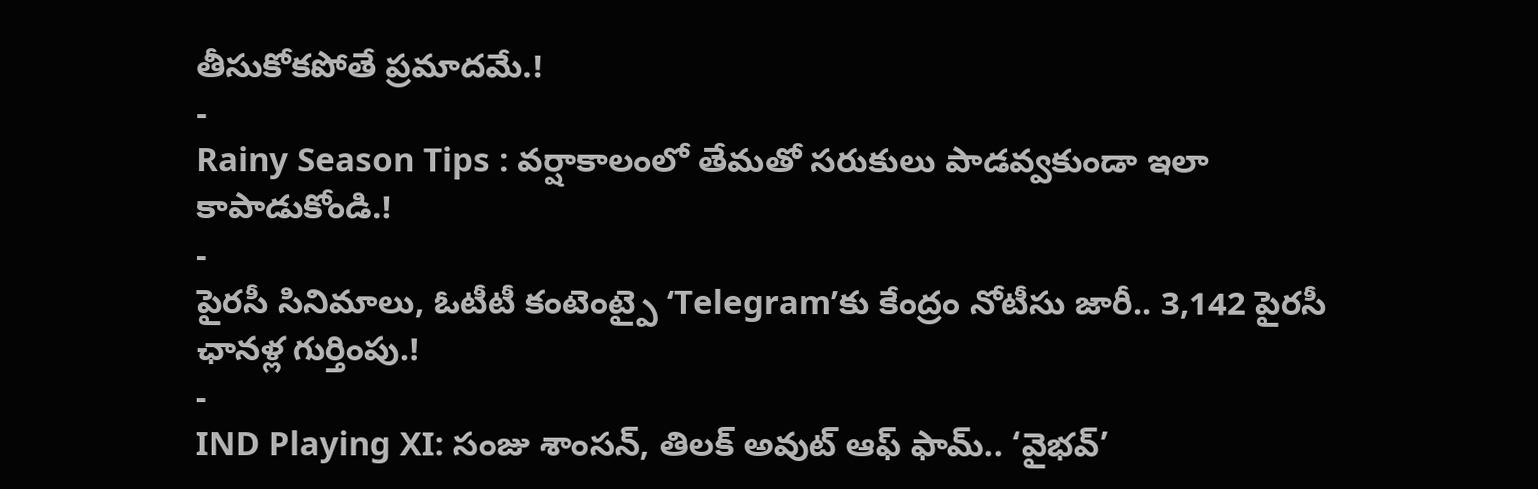తీసుకోకపోతే ప్రమాదమే.!
-
Rainy Season Tips : వర్షాకాలంలో తేమతో సరుకులు పాడవ్వకుండా ఇలా కాపాడుకోండి.!
-
పైరసీ సినిమాలు, ఓటీటీ కంటెంట్పై ‘Telegram’కు కేంద్రం నోటీసు జారీ.. 3,142 పైరసీ ఛానళ్ల గుర్తింపు.!
-
IND Playing XI: సంజు శాంసన్, తిలక్ అవుట్ ఆఫ్ ఫామ్.. ‘వైభవ్’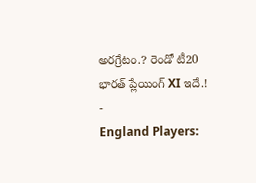అరగ్రేటం.? రెండో టీ20 భారత్ ప్లేయింగ్ XI ఇదే.!
-
England Players: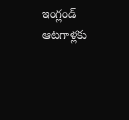ఇంగ్లండ్ ఆటగాళ్లకు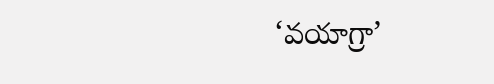‘వయాగ్రా’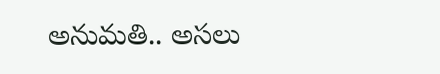అనుమతి.. అసలు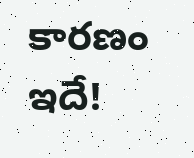కారణం ఇదే!